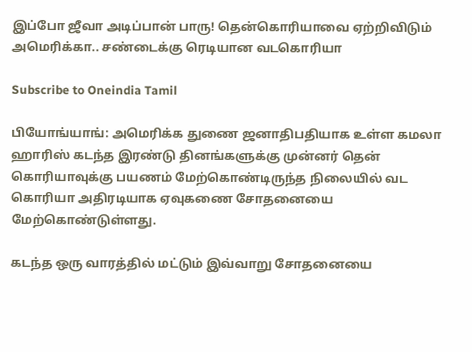இப்போ ஜீவா அடிப்பான் பாரு! தென்கொரியாவை ஏற்றிவிடும் அமெரிக்கா.. சண்டைக்கு ரெடியான வடகொரியா

Subscribe to Oneindia Tamil

பியோங்யாங்: அமெரிக்க துணை ஜனாதிபதியாக உள்ள கமலா ஹாரிஸ் கடந்த இரண்டு தினங்களுக்கு முன்னர் தென் கொரியாவுக்கு பயணம் மேற்கொண்டிருந்த நிலையில் வட கொரியா அதிரடியாக ஏவுகணை சோதனையை மேற்கொண்டுள்ளது.

கடந்த ஒரு வாரத்தில் மட்டும் இவ்வாறு சோதனையை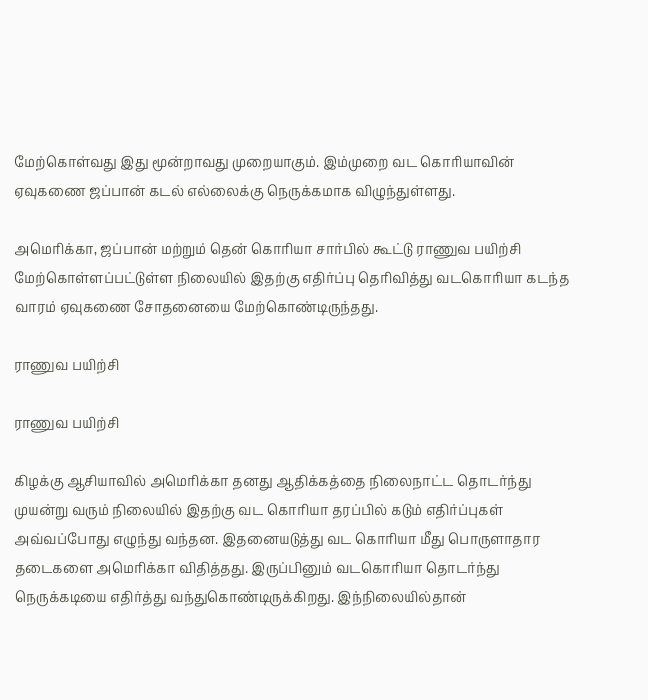மேற்கொள்வது இது மூன்றாவது முறையாகும். இம்முறை வட கொரியாவின் ஏவுகணை ஜப்பான் கடல் எல்லைக்கு நெருக்கமாக விழுந்துள்ளது.

அமெரிக்கா, ஜப்பான் மற்றும் தென் கொரியா சார்பில் கூட்டு ராணுவ பயிற்சி மேற்கொள்ளப்பட்டுள்ள நிலையில் இதற்கு எதிர்ப்பு தெரிவித்து வடகொரியா கடந்த வாரம் ஏவுகணை சோதனையை மேற்கொண்டிருந்தது.

ராணுவ பயிற்சி

ராணுவ பயிற்சி

கிழக்கு ஆசியாவில் அமெரிக்கா தனது ஆதிக்கத்தை நிலைநாட்ட தொடர்ந்து முயன்று வரும் நிலையில் இதற்கு வட கொரியா தரப்பில் கடும் எதிர்ப்புகள் அவ்வப்போது எழுந்து வந்தன. இதனையடுத்து வட கொரியா மீது பொருளாதார தடைகளை அமெரிக்கா விதித்தது. இருப்பினும் வடகொரியா தொடர்ந்து நெருக்கடியை எதிர்த்து வந்துகொண்டிருக்கிறது. இந்நிலையில்தான்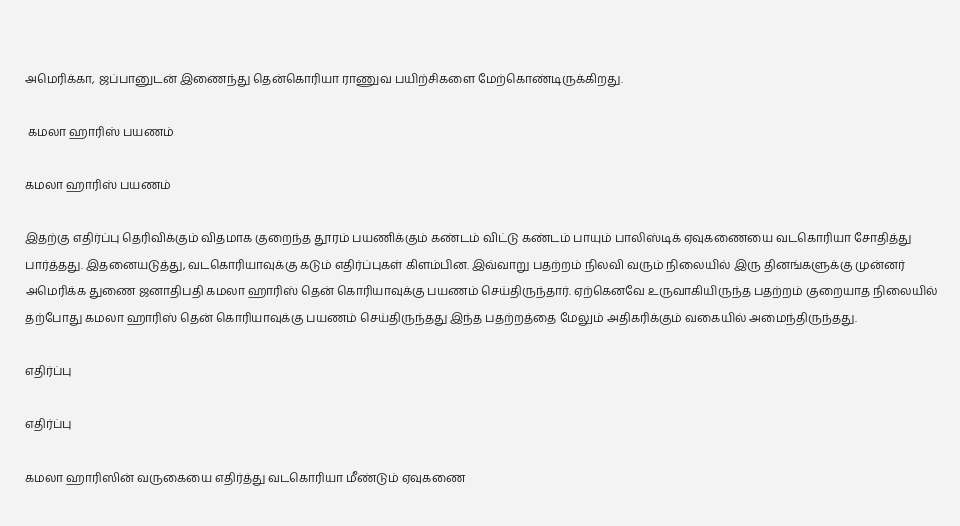அமெரிக்கா, ஜப்பானுடன் இணைந்து தென்கொரியா ராணுவ பயிற்சிகளை மேற்கொண்டிருக்கிறது.

 கமலா ஹாரிஸ் பயணம்

கமலா ஹாரிஸ் பயணம்

இதற்கு எதிர்ப்பு தெரிவிக்கும் விதமாக குறைந்த தூரம் பயணிக்கும் கண்டம் விட்டு கண்டம் பாயும் பாலிஸ்டிக் ஏவுகணையை வடகொரியா சோதித்து பார்த்தது. இதனையடுத்து, வடகொரியாவுக்கு கடும் எதிர்ப்புகள் கிளம்பின. இவ்வாறு பதற்றம் நிலவி வரும் நிலையில் இரு தினங்களுக்கு முன்னர் அமெரிக்க துணை ஜனாதிபதி கமலா ஹாரிஸ் தென் கொரியாவுக்கு பயணம் செய்திருந்தார். ஏற்கெனவே உருவாகியிருந்த பதற்றம் குறையாத நிலையில் தற்போது கமலா ஹாரிஸ் தென் கொரியாவுக்கு பயணம் செய்திருந்தது இந்த பதற்றத்தை மேலும் அதிகரிக்கும் வகையில் அமைந்திருந்தது.

எதிர்ப்பு

எதிர்ப்பு

கமலா ஹாரிஸின் வருகையை எதிர்த்து வடகொரியா மீண்டும் ஏவுகணை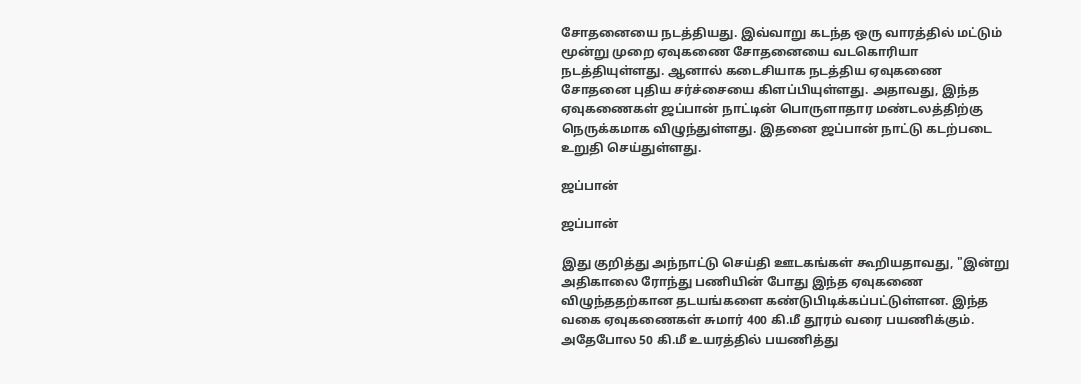சோதனையை நடத்தியது. இவ்வாறு கடந்த ஒரு வாரத்தில் மட்டும் மூன்று முறை ஏவுகணை சோதனையை வடகொரியா நடத்தியுள்ளது. ஆனால் கடைசியாக நடத்திய ஏவுகணை சோதனை புதிய சர்ச்சையை கிளப்பியுள்ளது. அதாவது, இந்த ஏவுகணைகள் ஜப்பான் நாட்டின் பொருளாதார மண்டலத்திற்கு நெருக்கமாக விழுந்துள்ளது. இதனை ஜப்பான் நாட்டு கடற்படை உறுதி செய்துள்ளது.

ஜப்பான்

ஜப்பான்

இது குறித்து அந்நாட்டு செய்தி ஊடகங்கள் கூறியதாவது, "இன்று அதிகாலை ரோந்து பணியின் போது இந்த ஏவுகணை விழுந்ததற்கான தடயங்களை கண்டுபிடிக்கப்பட்டுள்ளன. இந்த வகை ஏவுகணைகள் சுமார் 400 கி.மீ தூரம் வரை பயணிக்கும். அதேபோல 50 கி.மீ உயரத்தில் பயணித்து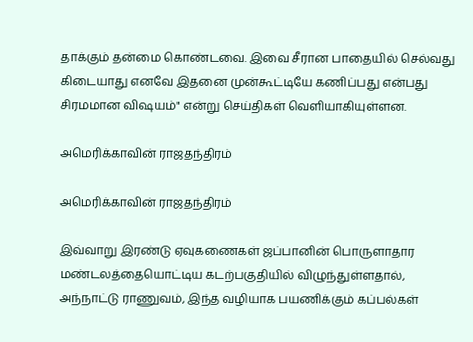தாக்கும் தன்மை கொண்டவை. இவை சீரான பாதையில் செல்வது கிடையாது எனவே இதனை முன்கூட்டியே கணிப்பது என்பது சிரமமான விஷயம்" என்று செய்திகள் வெளியாகியுள்ளன.

அமெரிக்காவின் ராஜதந்திரம்

அமெரிக்காவின் ராஜதந்திரம்

இவ்வாறு இரண்டு ஏவுகணைகள் ஜப்பானின் பொருளாதார மண்டலத்தையொட்டிய கடற்பகுதியில் விழுந்துள்ளதால், அந்நாட்டு ராணுவம், இந்த வழியாக பயணிக்கும் கப்பல்கள்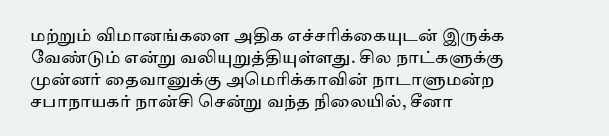மற்றும் விமானங்களை அதிக எச்சரிக்கையுடன் இருக்க வேண்டும் என்று வலியுறுத்தியுள்ளது. சில நாட்களுக்கு முன்னர் தைவானுக்கு அமெரிக்காவின் நாடாளுமன்ற சபாநாயகர் நான்சி சென்று வந்த நிலையில், சீனா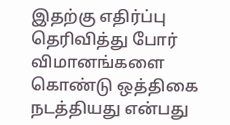இதற்கு எதிர்ப்பு தெரிவித்து போர் விமானங்களை கொண்டு ஒத்திகை நடத்தியது என்பது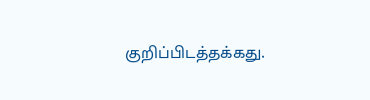குறிப்பிடத்தக்கது.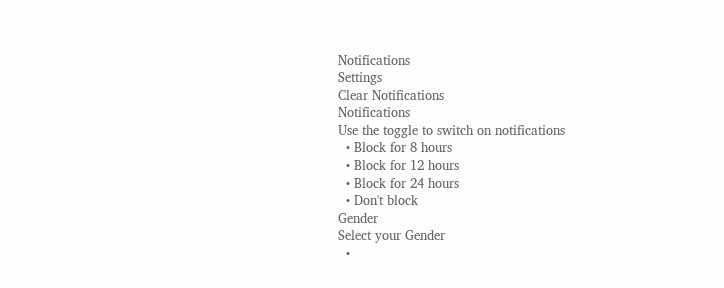Notifications
Settings
Clear Notifications
Notifications
Use the toggle to switch on notifications
  • Block for 8 hours
  • Block for 12 hours
  • Block for 24 hours
  • Don't block
Gender
Select your Gender
  •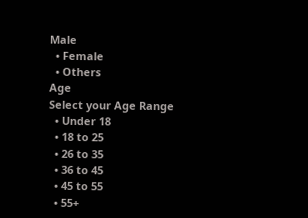Male
  • Female
  • Others
Age
Select your Age Range
  • Under 18
  • 18 to 25
  • 26 to 35
  • 36 to 45
  • 45 to 55
  • 55+